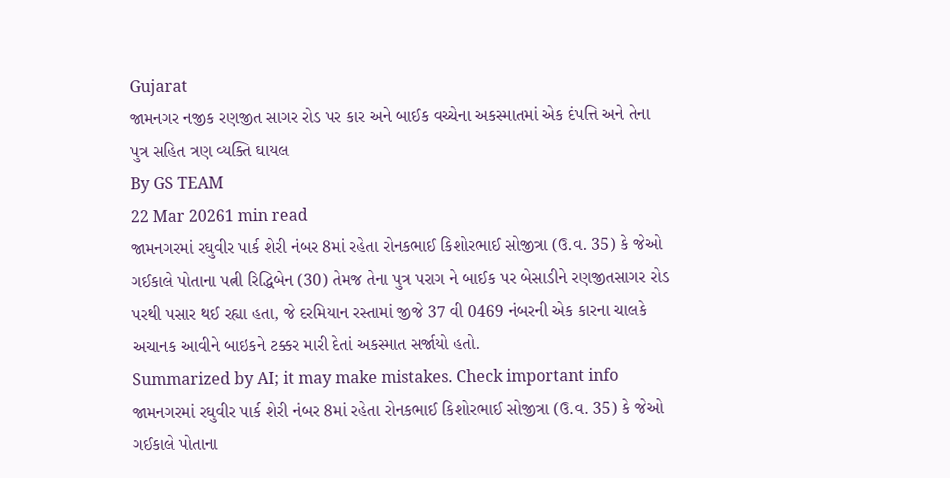Gujarat
જામનગર નજીક રણજીત સાગર રોડ પર કાર અને બાઈક વચ્ચેના અકસ્માતમાં એક દંપત્તિ અને તેના પુત્ર સહિત ત્રણ વ્યક્તિ ઘાયલ
By GS TEAM
22 Mar 20261 min read
જામનગરમાં રઘુવીર પાર્ક શેરી નંબર 8માં રહેતા રોનકભાઈ કિશોરભાઈ સોજીત્રા (ઉ.વ. 35) કે જેઓ ગઈકાલે પોતાના પત્ની રિદ્ધિબેન (30) તેમજ તેના પુત્ર પરાગ ને બાઈક પર બેસાડીને રણજીતસાગર રોડ પરથી પસાર થઈ રહ્યા હતા, જે દરમિયાન રસ્તામાં જીજે 37 વી 0469 નંબરની એક કારના ચાલકે અચાનક આવીને બાઇકને ટક્કર મારી દેતાં અકસ્માત સર્જાયો હતો.
Summarized by AI; it may make mistakes. Check important info
જામનગરમાં રઘુવીર પાર્ક શેરી નંબર 8માં રહેતા રોનકભાઈ કિશોરભાઈ સોજીત્રા (ઉ.વ. 35) કે જેઓ ગઈકાલે પોતાના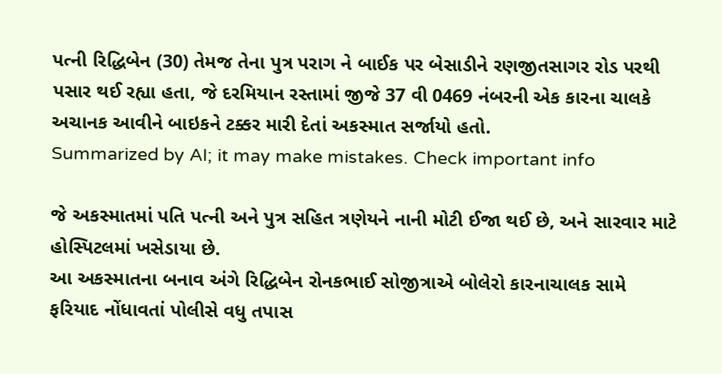પત્ની રિદ્ધિબેન (30) તેમજ તેના પુત્ર પરાગ ને બાઈક પર બેસાડીને રણજીતસાગર રોડ પરથી પસાર થઈ રહ્યા હતા, જે દરમિયાન રસ્તામાં જીજે 37 વી 0469 નંબરની એક કારના ચાલકે અચાનક આવીને બાઇકને ટક્કર મારી દેતાં અકસ્માત સર્જાયો હતો.
Summarized by AI; it may make mistakes. Check important info

જે અકસ્માતમાં પતિ પત્ની અને પુત્ર સહિત ત્રણેયને નાની મોટી ઈજા થઈ છે, અને સારવાર માટે હોસ્પિટલમાં ખસેડાયા છે.
આ અકસ્માતના બનાવ અંગે રિદ્ધિબેન રોનકભાઈ સોજીત્રાએ બોલેરો કારનાચાલક સામે ફરિયાદ નોંધાવતાં પોલીસે વધુ તપાસ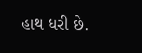હાથ ધરી છે.